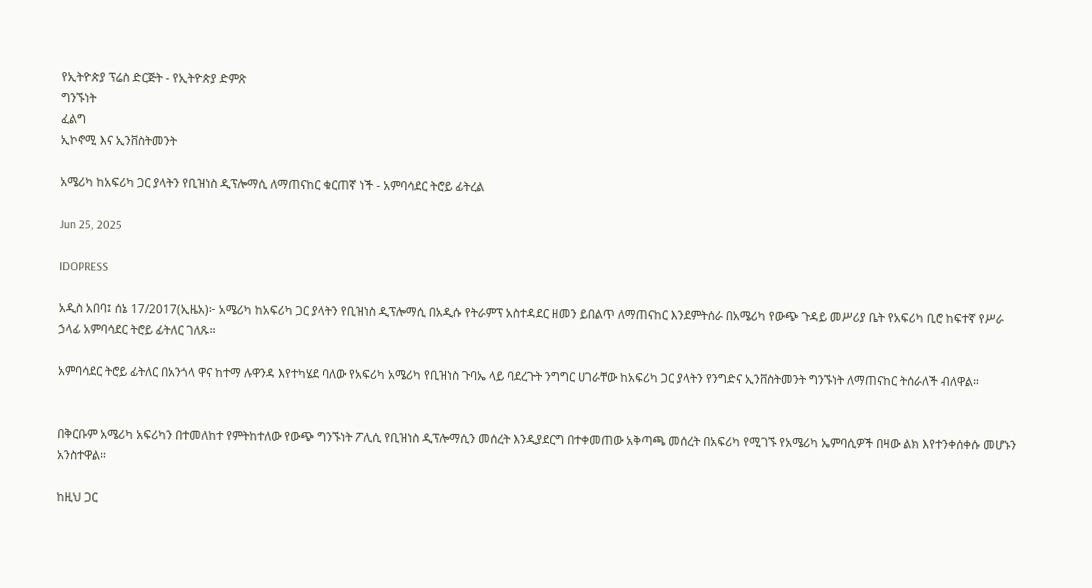የኢትዮጵያ ፕሬስ ድርጅት - የኢትዮጵያ ድምጽ
ግንኙነት
ፈልግ
ኢኮኖሚ እና ኢንቨስትመንት

አሜሪካ ከአፍሪካ ጋር ያላትን የቢዝነስ ዲፕሎማሲ ለማጠናከር ቁርጠኛ ነች - አምባሳደር ትሮይ ፊትረል

Jun 25, 2025

IDOPRESS

አዲስ አበባ፤ ሰኔ 17/2017(ኢዜአ)፦ አሜሪካ ከአፍሪካ ጋር ያላትን የቢዝነስ ዲፕሎማሲ በአዲሱ የትራምፕ አስተዳደር ዘመን ይበልጥ ለማጠናከር እንደምትሰራ በአሜሪካ የውጭ ጉዳይ መሥሪያ ቤት የአፍሪካ ቢሮ ከፍተኛ የሥራ ኃላፊ አምባሳደር ትሮይ ፊትለር ገለጹ።

አምባሳደር ትሮይ ፊትለር በአንጎላ ዋና ከተማ ሉዋንዳ እየተካሄደ ባለው የአፍሪካ አሜሪካ የቢዝነስ ጉባኤ ላይ ባደረጉት ንግግር ሀገራቸው ከአፍሪካ ጋር ያላትን የንግድና ኢንቨስትመንት ግንኙነት ለማጠናከር ትሰራለች ብለዋል።


በቅርቡም አሜሪካ አፍሪካን በተመለከተ የምትከተለው የውጭ ግንኙነት ፖሊሲ የቢዝነስ ዲፕሎማሲን መሰረት እንዲያደርግ በተቀመጠው አቅጣጫ መሰረት በአፍሪካ የሚገኙ የአሜሪካ ኤምባሲዎች በዛው ልክ እየተንቀሰቀሱ መሆኑን አንስተዋል።

ከዚህ ጋር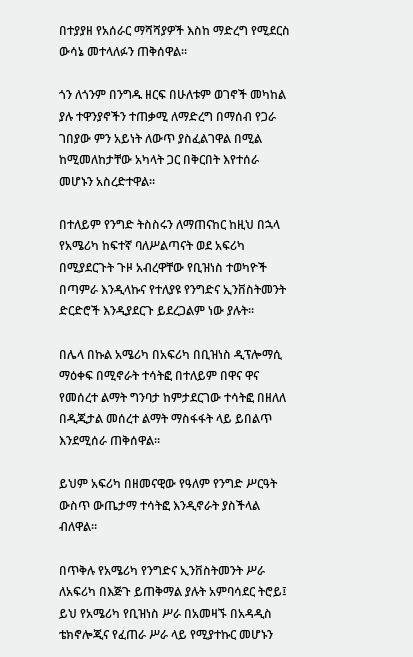በተያያዘ የአሰራር ማሻሻያዎች እስከ ማድረግ የሚደርስ ውሳኔ መተላለፉን ጠቅሰዋል።

ጎን ለጎንም በንግዱ ዘርፍ በሁለቱም ወገኖች መካከል ያሉ ተዋንያኖችን ተጠቃሚ ለማድረግ በማሰብ የጋራ ገበያው ምን አይነት ለውጥ ያስፈልገዋል በሚል ከሚመለከታቸው አካላት ጋር በቅርበት እየተሰራ መሆኑን አስረድተዋል።

በተለይም የንግድ ትስስሩን ለማጠናከር ከዚህ በኋላ የአሜሪካ ከፍተኛ ባለሥልጣናት ወደ አፍሪካ በሚያደርጉት ጉዞ አብረዋቸው የቢዝነስ ተወካዮች በጣምራ እንዲላኩና የተለያዩ የንግድና ኢንቨስትመንት ድርድሮች እንዲያደርጉ ይደረጋልም ነው ያሉት።

በሌላ በኩል አሜሪካ በአፍሪካ በቢዝነስ ዲፕሎማሲ ማዕቀፍ በሚኖራት ተሳትፎ በተለይም በዋና ዋና የመሰረተ ልማት ግንባታ ከምታደርገው ተሳትፎ በዘለለ በዲጂታል መሰረተ ልማት ማስፋፋት ላይ ይበልጥ እንደሚሰራ ጠቅሰዋል።

ይህም አፍሪካ በዘመናዊው የዓለም የንግድ ሥርዓት ውስጥ ውጤታማ ተሳትፎ እንዲኖራት ያስችላል ብለዋል።

በጥቅሉ የአሜሪካ የንግድና ኢንቨስትመንት ሥራ ለአፍሪካ በእጅጉ ይጠቅማል ያሉት አምባሳደር ትሮይ፤ ይህ የአሜሪካ የቢዝነስ ሥራ በአመዛኙ በአዳዲስ ቴክኖሎጂና የፈጠራ ሥራ ላይ የሚያተኩር መሆኑን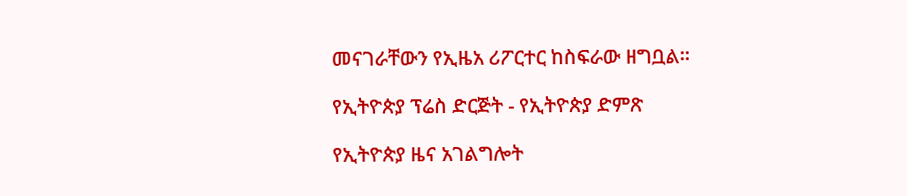መናገራቸውን የኢዜአ ሪፖርተር ከስፍራው ዘግቧል።

የኢትዮጵያ ፕሬስ ድርጅት - የኢትዮጵያ ድምጽ

የኢትዮጵያ ዜና አገልግሎት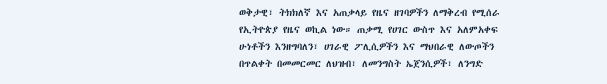ወቅታዊ፣ ትክክለኛ እና አጠቃላይ የዜና ዘገባዎችን ለማቅረብ የሚሰራ የኢትዮጵያ የዜና ወኪል ነው። ጠቃሚ የሀገር ውስጥ እና አለምአቀፍ ሁነቶችን እንዘግባለን፣ ሀገራዊ ፖሊሲዎችን እና ማህበራዊ ለውጦችን በጥልቀት በመመርመር ለህዝብ፣ ለመንግስት ኤጀንሲዎች፣ ለንግድ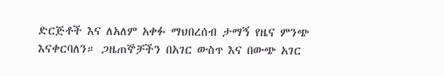ድርጅቶች እና ለአለም አቀፉ ማህበረሰብ ታማኝ የዜና ምንጭ እናቀርባለን። ጋዜጠኞቻችን በአገር ውስጥ እና በውጭ አገር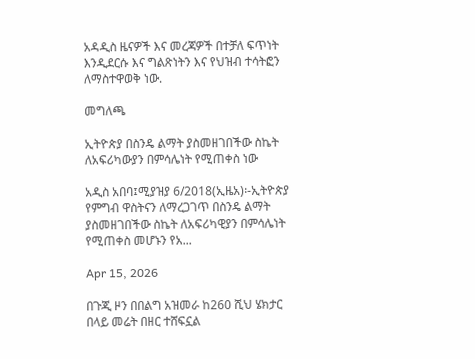አዳዲስ ዜናዎች እና መረጃዎች በተቻለ ፍጥነት እንዲደርሱ እና ግልጽነትን እና የህዝብ ተሳትፎን ለማስተዋወቅ ነው.

መግለጫ

ኢትዮጵያ በስንዴ ልማት ያስመዘገበችው ስኬት ለአፍሪካውያን በምሳሌነት የሚጠቀስ ነው

አዲስ አበባ፤ሚያዝያ 6/2018(ኢዜአ)፡-ኢትዮጵያ የምግብ ዋስትናን ለማረጋገጥ በስንዴ ልማት ያስመዘገበችው ስኬት ለአፍሪካዊያን በምሳሌነት የሚጠቀስ መሆኑን የአ...

Apr 15, 2026

በጉጂ ዞን በበልግ አዝመራ ከ260 ሺህ ሄክታር በላይ መሬት በዘር ተሸፍኗል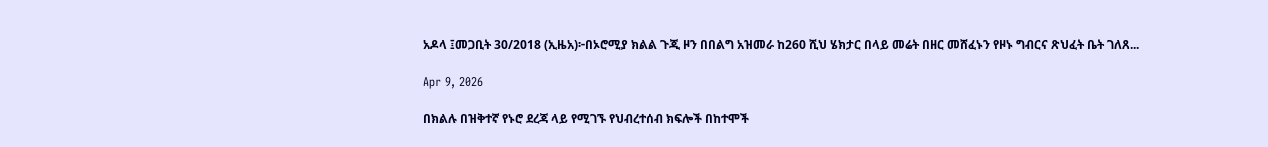አዶላ ፤መጋቢት 30/2018 (ኢዜአ)፦በኦሮሚያ ክልል ጉጂ ዞን በበልግ አዝመራ ከ260 ሺህ ሄክታር በላይ መሬት በዘር መሸፈኑን የዞኑ ግብርና ጽህፈት ቤት ገለጸ...

Apr 9, 2026

በክልሉ በዝቅተኛ የኑሮ ደረጃ ላይ የሚገኙ የህብረተሰብ ክፍሎች በከተሞች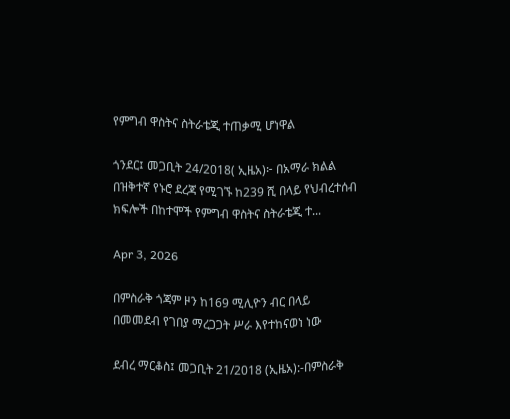የምግብ ዋስትና ስትራቴጂ ተጠቃሚ ሆነዋል

ጎንደር፤ መጋቢት 24/2018( ኢዜአ)፦ በአማራ ክልል በዝቅተኛ የኑሮ ደረጃ የሚገኙ ከ239 ሺ በላይ የህብረተሰብ ክፍሎች በከተሞች የምግብ ዋስትና ስትራቴጂ ተ...

Apr 3, 2026

በምስራቅ ጎጃም ዞን ከ169 ሚሊዮን ብር በላይ በመመደብ የገበያ ማረጋጋት ሥራ እየተከናወነ ነው

ደብረ ማርቆስ፤ መጋቢት 21/2018 (ኢዜአ):-በምስራቅ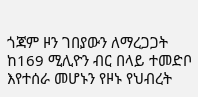ጎጃም ዞን ገበያውን ለማረጋጋት ከ169 ሚሊዮን ብር በላይ ተመድቦ እየተሰራ መሆኑን የዞኑ የህብረት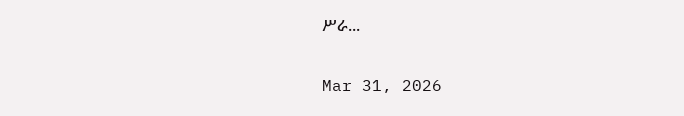ሥራ...

Mar 31, 2026